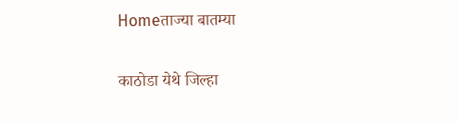Homeताज्या बातम्या

काठोडा येथे जिल्हा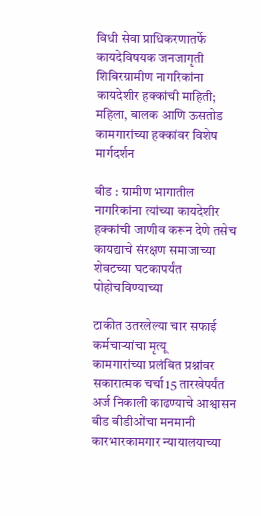विधी सेवा प्राधिकरणातर्फे कायदेविषयक जनजागृती शिबिरग्रामीण नागरिकांना कायदेशीर हक्कांची माहिती; महिला, बालक आणि ऊसतोड कामगारांच्या हक्कांवर विशेष मार्गदर्शन

बीड : ग्रामीण भागातील नागरिकांना त्यांच्या कायदेशीर हक्कांची जाणीव करून देणे तसेच कायद्याचे संरक्षण समाजाच्या शेवटच्या घटकापर्यंत पोहोचविण्याच्या

टाकीत उतरलेल्या चार सफाई कर्मचार्‍यांचा मृत्यू
कामगारांच्या प्रलंबित प्रश्नांवर सकारात्मक चर्चा15 तारखेपर्यंत अर्ज निकाली काढण्याचे आश्वासन
बीड बीडीओंचा मनमानी कारभारकामगार न्यायालयाच्या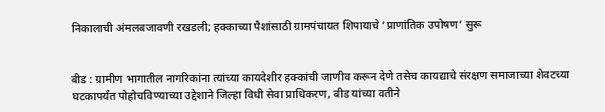निकालाची अंमलबजावणी रखडली; हक्काच्या पैशांसाठी ग्रामपंचायत शिपायाचे ’प्राणांतिक उपोषण’ सुरू


बीड : ग्रामीण भागातील नागरिकांना त्यांच्या कायदेशीर हक्कांची जाणीव करून देणे तसेच कायद्याचे संरक्षण समाजाच्या शेवटच्या घटकापर्यंत पोहोचविण्याच्या उद्देशाने जिल्हा विधी सेवा प्राधिकरण, बीड यांच्या वतीने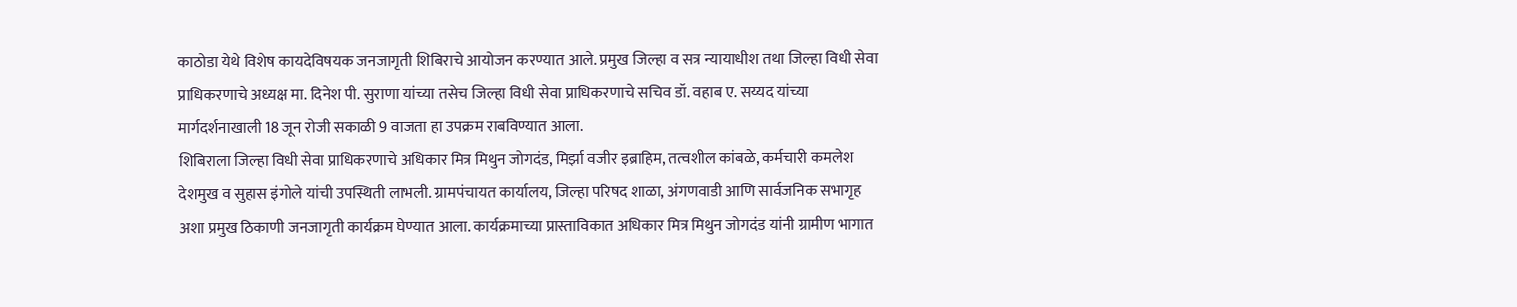काठोडा येथे विशेष कायदेविषयक जनजागृती शिबिराचे आयोजन करण्यात आले. प्रमुख जिल्हा व सत्र न्यायाधीश तथा जिल्हा विधी सेवा प्राधिकरणाचे अध्यक्ष मा. दिनेश पी. सुराणा यांच्या तसेच जिल्हा विधी सेवा प्राधिकरणाचे सचिव डॉ. वहाब ए. सय्यद यांच्या मार्गदर्शनाखाली 18 जून रोजी सकाळी 9 वाजता हा उपक्रम राबविण्यात आला.
शिबिराला जिल्हा विधी सेवा प्राधिकरणाचे अधिकार मित्र मिथुन जोगदंड, मिर्झा वजीर इब्राहिम, तत्वशील कांबळे, कर्मचारी कमलेश देशमुख व सुहास इंगोले यांची उपस्थिती लाभली. ग्रामपंचायत कार्यालय, जिल्हा परिषद शाळा, अंगणवाडी आणि सार्वजनिक सभागृह अशा प्रमुख ठिकाणी जनजागृती कार्यक्रम घेण्यात आला. कार्यक्रमाच्या प्रास्ताविकात अधिकार मित्र मिथुन जोगदंड यांनी ग्रामीण भागात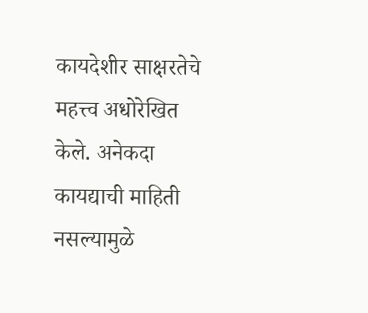कायदेशीर साक्षरतेचे महत्त्व अधोरेखित केले. अनेकदा कायद्याची माहिती नसल्यामुळे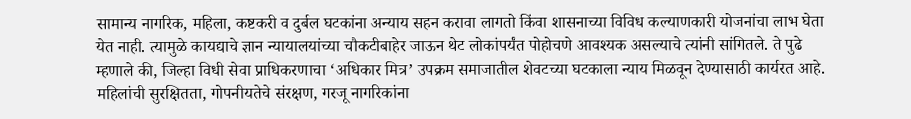सामान्य नागरिक, महिला, कष्टकरी व दुर्बल घटकांना अन्याय सहन करावा लागतो किंवा शासनाच्या विविध कल्याणकारी योजनांचा लाभ घेता येत नाही. त्यामुळे कायद्याचे ज्ञान न्यायालयांच्या चौकटीबाहेर जाऊन थेट लोकांपर्यंत पोहोचणे आवश्यक असल्याचे त्यांनी सांगितले. ते पुढे म्हणाले की, जिल्हा विधी सेवा प्राधिकरणाचा ‘अधिकार मित्र’ उपक्रम समाजातील शेवटच्या घटकाला न्याय मिळवून देण्यासाठी कार्यरत आहे. महिलांची सुरक्षितता, गोपनीयतेचे संरक्षण, गरजू नागरिकांना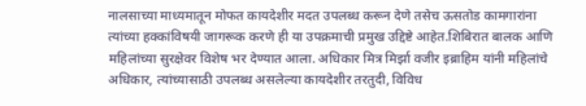नालसाच्या माध्यमातून मोफत कायदेशीर मदत उपलब्ध करून देणे तसेच ऊसतोड कामगारांना त्यांच्या हक्कांविषयी जागरूक करणे ही या उपक्रमाची प्रमुख उद्दिष्टे आहेत.शिबिरात बालक आणि महिलांच्या सुरक्षेवर विशेष भर देण्यात आला. अधिकार मित्र मिर्झा वजीर इब्राहिम यांनी महिलांचे अधिकार, त्यांच्यासाठी उपलब्ध असलेल्या कायदेशीर तरतुदी, विविध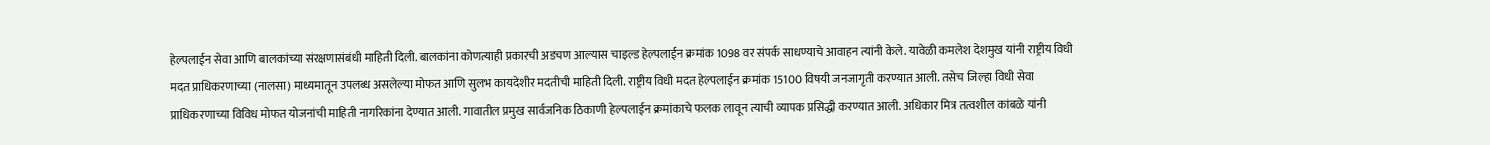हेल्पलाईन सेवा आणि बालकांच्या संरक्षणासंबंधी माहिती दिली. बालकांना कोणत्याही प्रकारची अडचण आल्यास चाइल्ड हेल्पलाईन क्रमांक 1098 वर संपर्क साधण्याचे आवाहन त्यांनी केले. यावेळी कमलेश देशमुख यांनी राष्ट्रीय विधी मदत प्राधिकरणाच्या (नालसा) माध्यमातून उपलब्ध असलेल्या मोफत आणि सुलभ कायदेशीर मदतीची माहिती दिली. राष्ट्रीय विधी मदत हेल्पलाईन क्रमांक 15100 विषयी जनजागृती करण्यात आली. तसेच जिल्हा विधी सेवा प्राधिकरणाच्या विविध मोफत योजनांची माहिती नागरिकांना देण्यात आली. गावातील प्रमुख सार्वजनिक ठिकाणी हेल्पलाईन क्रमांकाचे फलक लावून त्याची व्यापक प्रसिद्धी करण्यात आली. अधिकार मित्र तत्वशील कांबळे यांनी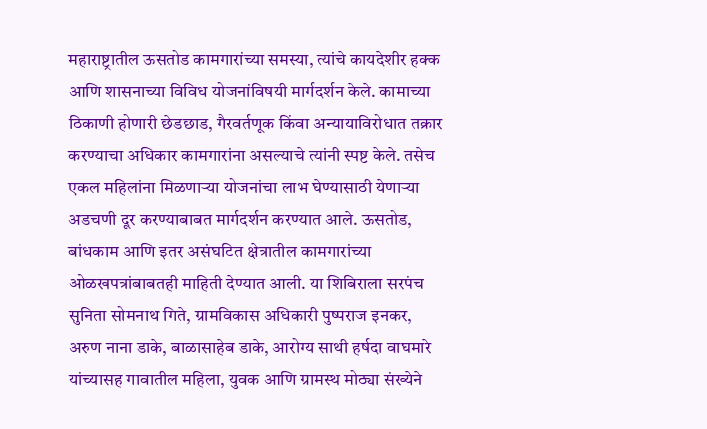महाराष्ट्रातील ऊसतोड कामगारांच्या समस्या, त्यांचे कायदेशीर हक्क आणि शासनाच्या विविध योजनांविषयी मार्गदर्शन केले. कामाच्या ठिकाणी होणारी छेडछाड, गैरवर्तणूक किंवा अन्यायाविरोधात तक्रार करण्याचा अधिकार कामगारांना असल्याचे त्यांनी स्पष्ट केले. तसेच एकल महिलांना मिळणार्‍या योजनांचा लाभ घेण्यासाठी येणार्‍या अडचणी दूर करण्याबाबत मार्गदर्शन करण्यात आले. ऊसतोड, बांधकाम आणि इतर असंघटित क्षेत्रातील कामगारांच्या ओळखपत्रांबाबतही माहिती देण्यात आली. या शिबिराला सरपंच सुनिता सोमनाथ गिते, ग्रामविकास अधिकारी पुष्पराज इनकर, अरुण नाना डाके, बाळासाहेब डाके, आरोग्य साथी हर्षदा वाघमारे यांच्यासह गावातील महिला, युवक आणि ग्रामस्थ मोठ्या संख्येने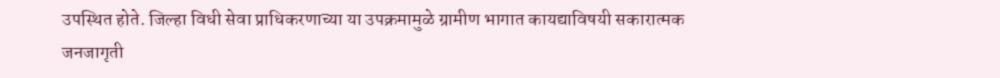उपस्थित होते. जिल्हा विधी सेवा प्राधिकरणाच्या या उपक्रमामुळे ग्रामीण भागात कायद्याविषयी सकारात्मक जनजागृती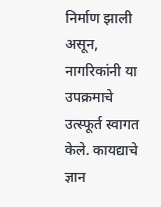निर्माण झाली असून, नागरिकांनी या उपक्रमाचे उत्स्फूर्त स्वागत केले. कायद्याचे ज्ञान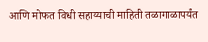आणि मोफत विधी सहाय्याची माहिती तळागाळापर्यंत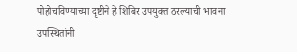पोहोचविण्याच्या दृष्टीने हे शिबिर उपयुक्त ठरल्याची भावना उपस्थितांनी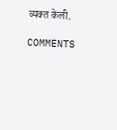व्यक्त केली.

COMMENTS